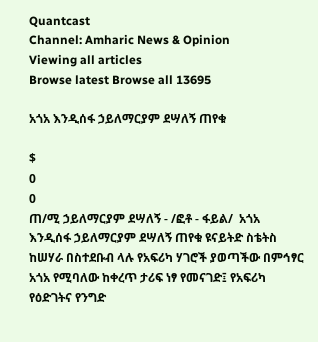Quantcast
Channel: Amharic News & Opinion
Viewing all articles
Browse latest Browse all 13695

አጎአ እንዲሰፋ ኃይለማርያም ደሣለኝ ጠየቁ

$
0
0
ጠ/ሚ ኃይለማርያም ደሣለኝ - /ፎቶ - ፋይል/  አጎአ እንዲሰፋ ኃይለማርያም ደሣለኝ ጠየቁ ዩናይትድ ስቴትስ ከሠሃራ በስተደቡብ ላሉ የአፍሪካ ሃገሮች ያወጣችው በምኅፃር አጎአ የሚባለው ከቀረጥ ታሪፍ ነፃ የመናገድ፤ የአፍሪካ የዕድገትና የንግድ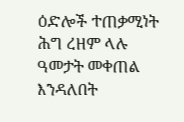ዕድሎች ተጠቃሚነት ሕግ ረዘም ላሉ ዓመታት መቀጠል እንዳለበት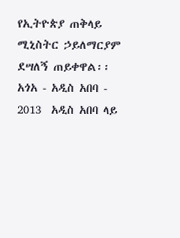የኢትዮጵያ ጠቅላይ ሚኒስትር ኃይለማርያም ደሣለኝ ጠይቀዋል፡፡ አጎአ - አዲስ አበባ - 2013  አዲስ አበባ ላይ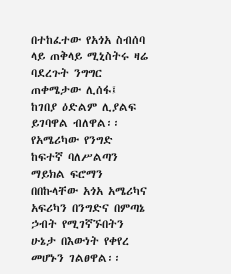በተከፈተው የአጎአ ስብሰባ ላይ ጠቅላይ ሚኒስትሩ ዛሬ ባደረጉት ንግግር ጠቀሜታው ሊሰፋ፤ ከገበያ ዕድልም ሊያልፍ ይገባዋል ብለዋል፡፡ የአሜሪካው የንግድ ከፍተኛ ባለሥልጣን ማይክል ፍሮማን በበኩላቸው አጎአ አሜሪካና አፍሪካን በንግድና በምጣኔ ኃብት የሚገኛኙበትን ሁኔታ በእውነት የቀየረ መሆኑን ገልፀዋል፡፡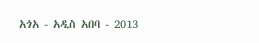አጎአ - አዲስ አበባ - 2013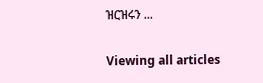ዝርዝሩን ...

Viewing all articles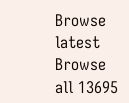Browse latest Browse all 13695